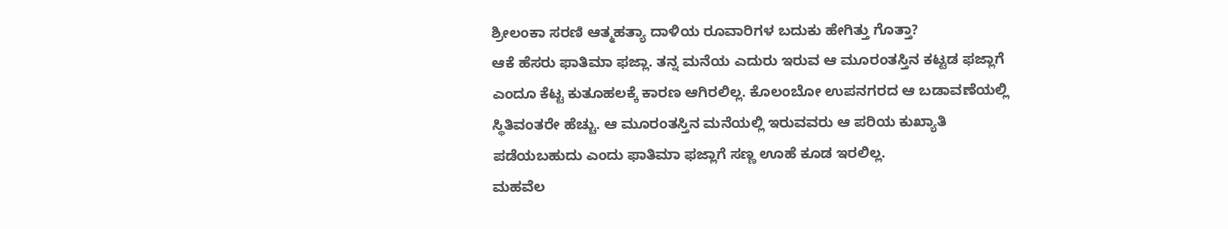ಶ್ರೀಲಂಕಾ ಸರಣಿ ಆತ್ಮಹತ್ಯಾ ದಾಳಿಯ ರೂವಾರಿಗಳ ಬದುಕು ಹೇಗಿತ್ತು ಗೊತ್ತಾ?
ಆಕೆ ಹೆಸರು ಫಾತಿಮಾ ಫಜ್ಲಾ. ತನ್ನ ಮನೆಯ ಎದುರು ಇರುವ ಆ ಮೂರಂತಸ್ತಿನ ಕಟ್ಟಡ ಫಜ್ಲಾಗೆ ಎಂದೂ ಕೆಟ್ಟ ಕುತೂಹಲಕ್ಕೆ ಕಾರಣ ಆಗಿರಲಿಲ್ಲ. ಕೊಲಂಬೋ ಉಪನಗರದ ಆ ಬಡಾವಣೆಯಲ್ಲಿ ಸ್ಥಿತಿವಂತರೇ ಹೆಚ್ಚು. ಆ ಮೂರಂತಸ್ತಿನ ಮನೆಯಲ್ಲಿ ಇರುವವರು ಆ ಪರಿಯ ಕುಖ್ಯಾತಿ ಪಡೆಯಬಹುದು ಎಂದು ಫಾತಿಮಾ ಫಜ್ಲಾಗೆ ಸಣ್ಣ ಊಹೆ ಕೂಡ ಇರಲಿಲ್ಲ.
ಮಹವೆಲ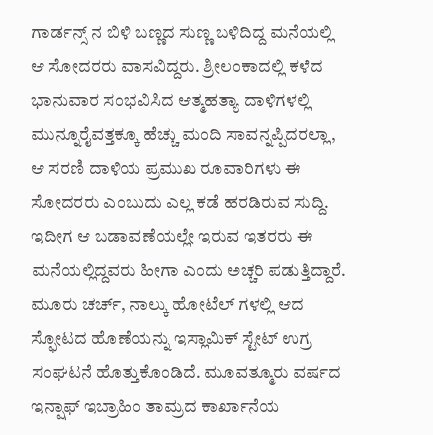ಗಾರ್ಡನ್ಸ್ ನ ಬಿಳಿ ಬಣ್ಣದ ಸುಣ್ಣ ಬಳಿದಿದ್ದ ಮನೆಯಲ್ಲಿ ಆ ಸೋದರರು ವಾಸವಿದ್ದರು. ಶ್ರೀಲಂಕಾದಲ್ಲಿ ಕಳೆದ ಭಾನುವಾರ ಸಂಭವಿಸಿದ ಆತ್ಮಹತ್ಯಾ ದಾಳಿಗಳಲ್ಲಿ ಮುನ್ನೂರೈವತ್ತಕ್ಕೂ ಹೆಚ್ಚು ಮಂದಿ ಸಾವನ್ನಪ್ಪಿದರಲ್ಲಾ, ಆ ಸರಣಿ ದಾಳಿಯ ಪ್ರಮುಖ ರೂವಾರಿಗಳು ಈ ಸೋದರರು ಎಂಬುದು ಎಲ್ಲ ಕಡೆ ಹರಡಿರುವ ಸುದ್ದಿ. ಇದೀಗ ಆ ಬಡಾವಣೆಯಲ್ಲೇ ಇರುವ ಇತರರು ಈ ಮನೆಯಲ್ಲಿದ್ದವರು ಹೀಗಾ ಎಂದು ಅಚ್ಚರಿ ಪಡುತ್ತಿದ್ದಾರೆ.
ಮೂರು ಚರ್ಚ್, ನಾಲ್ಕು ಹೋಟೆಲ್ ಗಳಲ್ಲಿ ಆದ ಸ್ಫೋಟದ ಹೊಣೆಯನ್ನು ಇಸ್ಲಾಮಿಕ್ ಸ್ಟೇಟ್ ಉಗ್ರ ಸಂಘಟನೆ ಹೊತ್ತುಕೊಂಡಿದೆ. ಮೂವತ್ಮೂರು ವರ್ಷದ ಇನ್ಷಾಫ್ ಇಬ್ರಾಹಿಂ ತಾಮ್ರದ ಕಾರ್ಖಾನೆಯ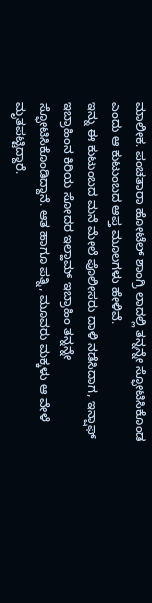ಮಾಲೀಕ. ಪಂಚತಾರಾ ಹೋಟೆಲ್ ಶಾಂಗ್ರಿ ಲಾದಲ್ಲಿ ತನ್ನನ್ನೇ ಸ್ಫೋಟಿಸಿಕೊಂಡ ಎಂದು ಆ ಕುಟುಂಬದ ಆಪ್ತ ಮೂಲಗಳು ಹೇಳಿವೆ.
ಇನ್ನು ಈ ಕುಟುಂಬದ ಮನೆ ಮೇಲೆ ಪೊಲೀಸರು ದಾಳಿ ನಡೆಸಿದಾಗ, ಇನ್ಷಾಫ್ ಇಬ್ರಾಹಿಂನ ಕಿರಿಯ ಸೋದರ ಇಲ್ಹಾಮ್ ಇಬ್ರಾಹಿಂ ತನ್ನನ್ನೇ ಸ್ಫೋಟಿಸಿಕೊಂಡಿದ್ದಾನೆ. ಆತ ಹಾಗೂ ಪತ್ನಿ, ಮೂವರು ಮಕ್ಕಳು ಆ ವೇಳೆ ಮೃತಪಟ್ಟಿದ್ದಾರೆ.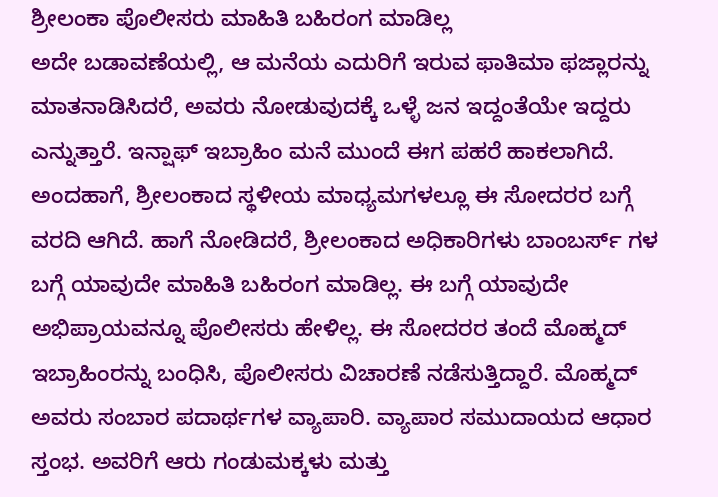ಶ್ರೀಲಂಕಾ ಪೊಲೀಸರು ಮಾಹಿತಿ ಬಹಿರಂಗ ಮಾಡಿಲ್ಲ
ಅದೇ ಬಡಾವಣೆಯಲ್ಲಿ, ಆ ಮನೆಯ ಎದುರಿಗೆ ಇರುವ ಫಾತಿಮಾ ಫಜ್ಲಾರನ್ನು ಮಾತನಾಡಿಸಿದರೆ, ಅವರು ನೋಡುವುದಕ್ಕೆ ಒಳ್ಳೆ ಜನ ಇದ್ದಂತೆಯೇ ಇದ್ದರು ಎನ್ನುತ್ತಾರೆ. ಇನ್ಷಾಫ್ ಇಬ್ರಾಹಿಂ ಮನೆ ಮುಂದೆ ಈಗ ಪಹರೆ ಹಾಕಲಾಗಿದೆ. ಅಂದಹಾಗೆ, ಶ್ರೀಲಂಕಾದ ಸ್ಥಳೀಯ ಮಾಧ್ಯಮಗಳಲ್ಲೂ ಈ ಸೋದರರ ಬಗ್ಗೆ ವರದಿ ಆಗಿದೆ. ಹಾಗೆ ನೋಡಿದರೆ, ಶ್ರೀಲಂಕಾದ ಅಧಿಕಾರಿಗಳು ಬಾಂಬರ್ಸ್ ಗಳ ಬಗ್ಗೆ ಯಾವುದೇ ಮಾಹಿತಿ ಬಹಿರಂಗ ಮಾಡಿಲ್ಲ. ಈ ಬಗ್ಗೆ ಯಾವುದೇ ಅಭಿಪ್ರಾಯವನ್ನೂ ಪೊಲೀಸರು ಹೇಳಿಲ್ಲ. ಈ ಸೋದರರ ತಂದೆ ಮೊಹ್ಮದ್ ಇಬ್ರಾಹಿಂರನ್ನು ಬಂಧಿಸಿ, ಪೊಲೀಸರು ವಿಚಾರಣೆ ನಡೆಸುತ್ತಿದ್ದಾರೆ. ಮೊಹ್ಮದ್ ಅವರು ಸಂಬಾರ ಪದಾರ್ಥಗಳ ವ್ಯಾಪಾರಿ. ವ್ಯಾಪಾರ ಸಮುದಾಯದ ಆಧಾರ ಸ್ತಂಭ. ಅವರಿಗೆ ಆರು ಗಂಡುಮಕ್ಕಳು ಮತ್ತು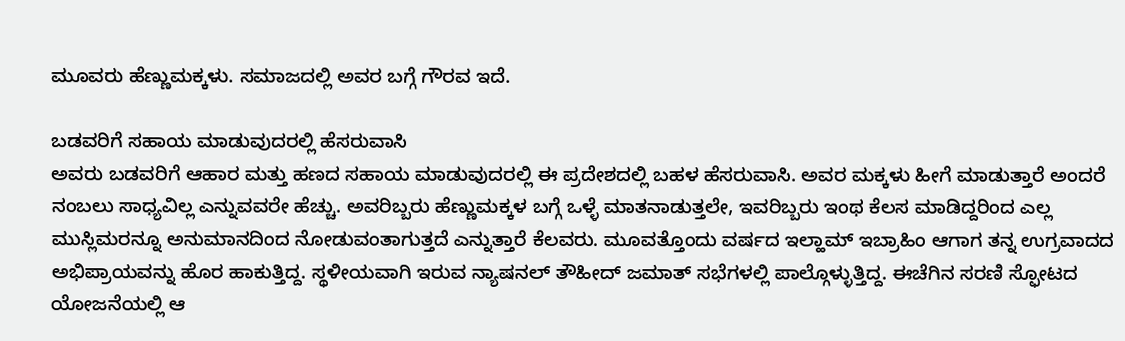ಮೂವರು ಹೆಣ್ಣುಮಕ್ಕಳು. ಸಮಾಜದಲ್ಲಿ ಅವರ ಬಗ್ಗೆ ಗೌರವ ಇದೆ.

ಬಡವರಿಗೆ ಸಹಾಯ ಮಾಡುವುದರಲ್ಲಿ ಹೆಸರುವಾಸಿ
ಅವರು ಬಡವರಿಗೆ ಆಹಾರ ಮತ್ತು ಹಣದ ಸಹಾಯ ಮಾಡುವುದರಲ್ಲಿ ಈ ಪ್ರದೇಶದಲ್ಲಿ ಬಹಳ ಹೆಸರುವಾಸಿ. ಅವರ ಮಕ್ಕಳು ಹೀಗೆ ಮಾಡುತ್ತಾರೆ ಅಂದರೆ ನಂಬಲು ಸಾಧ್ಯವಿಲ್ಲ ಎನ್ನುವವರೇ ಹೆಚ್ಚು. ಅವರಿಬ್ಬರು ಹೆಣ್ಣುಮಕ್ಕಳ ಬಗ್ಗೆ ಒಳ್ಳೆ ಮಾತನಾಡುತ್ತಲೇ, ಇವರಿಬ್ಬರು ಇಂಥ ಕೆಲಸ ಮಾಡಿದ್ದರಿಂದ ಎಲ್ಲ ಮುಸ್ಲಿಮರನ್ನೂ ಅನುಮಾನದಿಂದ ನೋಡುವಂತಾಗುತ್ತದೆ ಎನ್ನುತ್ತಾರೆ ಕೆಲವರು. ಮೂವತ್ತೊಂದು ವರ್ಷದ ಇಲ್ಹಾಮ್ ಇಬ್ರಾಹಿಂ ಆಗಾಗ ತನ್ನ ಉಗ್ರವಾದದ ಅಭಿಪ್ರಾಯವನ್ನು ಹೊರ ಹಾಕುತ್ತಿದ್ದ. ಸ್ಥಳೀಯವಾಗಿ ಇರುವ ನ್ಯಾಷನಲ್ ತೌಹೀದ್ ಜಮಾತ್ ಸಭೆಗಳಲ್ಲಿ ಪಾಲ್ಗೊಳ್ಳುತ್ತಿದ್ದ. ಈಚೆಗಿನ ಸರಣಿ ಸ್ಫೋಟದ ಯೋಜನೆಯಲ್ಲಿ ಆ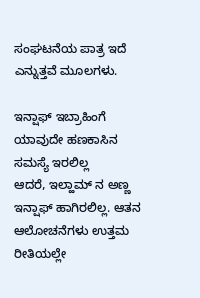ಸಂಘಟನೆಯ ಪಾತ್ರ ಇದೆ ಎನ್ನುತ್ತವೆ ಮೂಲಗಳು.

ಇನ್ಷಾಫ್ ಇಬ್ರಾಹಿಂಗೆ ಯಾವುದೇ ಹಣಕಾಸಿನ ಸಮಸ್ಯೆ ಇರಲಿಲ್ಲ
ಆದರೆ, ಇಲ್ಹಾಮ್ ನ ಅಣ್ಣ ಇನ್ಷಾಫ್ ಹಾಗಿರಲಿಲ್ಲ. ಆತನ ಆಲೋಚನೆಗಳು ಉತ್ತಮ ರೀತಿಯಲ್ಲೇ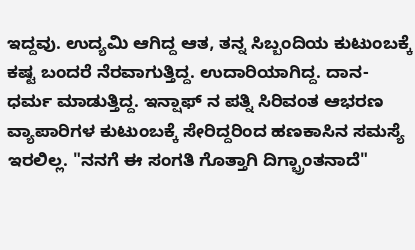ಇದ್ದವು. ಉದ್ಯಮಿ ಆಗಿದ್ದ ಆತ, ತನ್ನ ಸಿಬ್ಬಂದಿಯ ಕುಟುಂಬಕ್ಕೆ ಕಷ್ಟ ಬಂದರೆ ನೆರವಾಗುತ್ತಿದ್ದ. ಉದಾರಿಯಾಗಿದ್ದ. ದಾನ-ಧರ್ಮ ಮಾಡುತ್ತಿದ್ದ. ಇನ್ಷಾಫ್ ನ ಪತ್ನಿ ಸಿರಿವಂತ ಆಭರಣ ವ್ಯಾಪಾರಿಗಳ ಕುಟುಂಬಕ್ಕೆ ಸೇರಿದ್ದರಿಂದ ಹಣಕಾಸಿನ ಸಮಸ್ಯೆ ಇರಲಿಲ್ಲ. "ನನಗೆ ಈ ಸಂಗತಿ ಗೊತ್ತಾಗಿ ದಿಗ್ಭ್ರಾಂತನಾದೆ"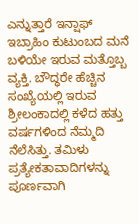ಎನ್ನುತ್ತಾರೆ ಇನ್ಷಾಫ್ ಇಬ್ರಾಹಿಂ ಕುಟುಂಬದ ಮನೆ ಬಳಿಯೇ ಇರುವ ಮತ್ತೊಬ್ಬ ವ್ಯಕ್ತಿ. ಬೌದ್ಧರೇ ಹೆಚ್ಚಿನ ಸಂಖ್ಯೆಯಲ್ಲಿ ಇರುವ ಶ್ರೀಲಂಕಾದಲ್ಲಿ ಕಳೆದ ಹತ್ತು ವರ್ಷಗಳಿಂದ ನೆಮ್ಮದಿ ನೆಲೆಸಿತ್ತು. ತಮಿಳು ಪ್ರತ್ಯೇಕತಾವಾದಿಗಳನ್ನು ಪೂರ್ಣವಾಗಿ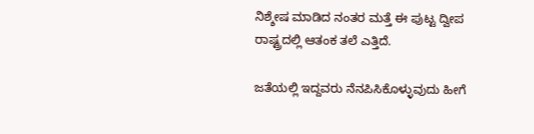ನಿಶ್ಶೇಷ ಮಾಡಿದ ನಂತರ ಮತ್ತೆ ಈ ಪುಟ್ಟ ದ್ವೀಪ ರಾಷ್ಟ್ರದಲ್ಲಿ ಆತಂಕ ತಲೆ ಎತ್ತಿದೆ.

ಜತೆಯಲ್ಲಿ ಇದ್ದವರು ನೆನಪಿಸಿಕೊಳ್ಳುವುದು ಹೀಗೆ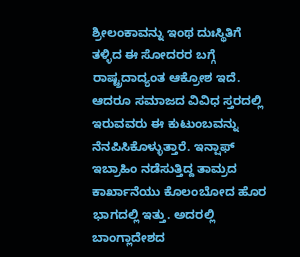ಶ್ರೀಲಂಕಾವನ್ನು ಇಂಥ ದುಃಸ್ಥಿತಿಗೆ ತಳ್ಳಿದ ಈ ಸೋದರರ ಬಗ್ಗೆ ರಾಷ್ಟ್ರದಾದ್ಯಂತ ಆಕ್ರೋಶ ಇದೆ. ಆದರೂ ಸಮಾಜದ ವಿವಿಧ ಸ್ತರದಲ್ಲಿ ಇರುವವರು ಈ ಕುಟುಂಬವನ್ನು ನೆನಪಿಸಿಕೊಳ್ಳುತ್ತಾರೆ. ಇನ್ಷಾಫ್ ಇಬ್ರಾಹಿಂ ನಡೆಸುತ್ತಿದ್ದ ತಾಮ್ರದ ಕಾರ್ಖಾನೆಯು ಕೊಲಂಬೋದ ಹೊರ ಭಾಗದಲ್ಲಿ ಇತ್ತು. ಅದರಲ್ಲಿ ಬಾಂಗ್ಲಾದೇಶದ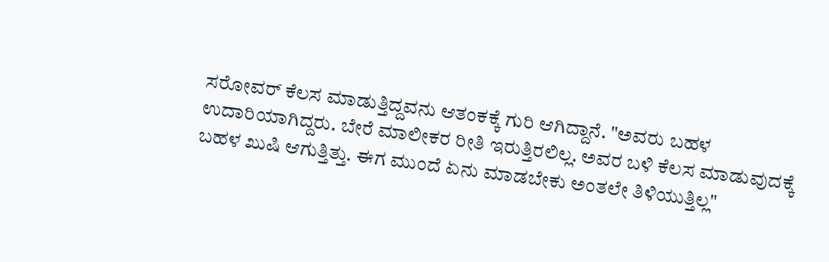ಸರೋವರ್ ಕೆಲಸ ಮಾಡುತ್ತಿದ್ದವನು ಆತಂಕಕ್ಕೆ ಗುರಿ ಆಗಿದ್ದಾನೆ. "ಅವರು ಬಹಳ ಉದಾರಿಯಾಗಿದ್ದರು. ಬೇರೆ ಮಾಲೀಕರ ರೀತಿ ಇರುತ್ತಿರಲಿಲ್ಲ. ಅವರ ಬಳಿ ಕೆಲಸ ಮಾಡುವುದಕ್ಕೆ ಬಹಳ ಖುಷಿ ಆಗುತ್ತಿತ್ತು. ಈಗ ಮುಂದೆ ಏನು ಮಾಡಬೇಕು ಅಂತಲೇ ತಿಳಿಯುತ್ತಿಲ್ಲ"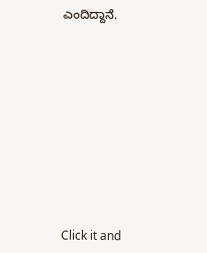ಎಂದಿದ್ದಾನೆ.












Click it and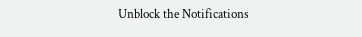Unblock the Notifications